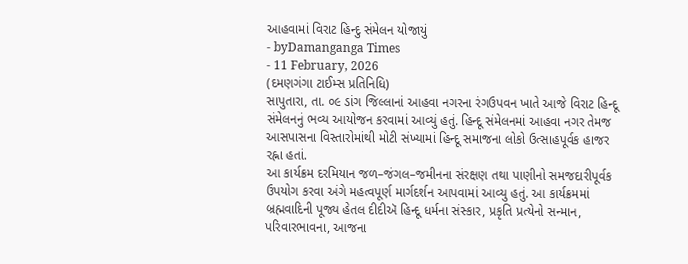આહવામાં વિરાટ હિન્દુ સંમેલન યોજાયું
- byDamanganga Times
- 11 February, 2026
(દમણગંગા ટાઈમ્સ પ્રતિનિધિ)
સાપુતારા, તા. ૦૯ ડાંગ જિલ્લાનાં આહવા નગરના રંગઉપવન ખાતે આજે વિરાટ હિન્દૂ સંમેલનનું ભવ્ય આયોજન કરવામાં આવ્યું હતું. હિન્દૂ સંમેલનમાં આહવા નગર તેમજ આસપાસના વિસ્તારોમાંથી મોટી સંખ્યામાં હિન્દૂ સમાજના લોકો ઉત્સાહપૂર્વક હાજર રહ્ના હતાં.
આ કાર્યક્રમ દરમિયાન જળ–જંગલ–જમીનના સંરક્ષણ તથા પાણીનો સમજદારીપૂર્વક ઉપયોગ કરવા અંગે મહત્વપૂર્ણ માર્ગદર્શન આપવામાં આવ્યુ હતું. આ કાર્યક્રમમાં બ્રહ્મવાદિની પૂજ્ય હેતલ દીદીઍ હિન્દૂ ધર્મના સંસ્કાર, પ્રકૃતિ પ્રત્યેનો સન્માન, પરિવારભાવના, આજના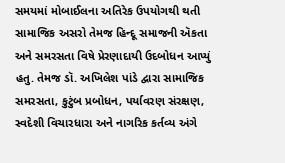સમયમાં મોબાઈલના અતિરેક ઉપયોગથી થતી સામાજિક અસરો તેમજ હિન્દૂ સમાજની ઍકતા અને સમરસતા વિષે પ્રેરણાદાયી ઉદબોધન આપ્યું હતુ. તેમજ ડૉ. અખિલેશ પાંડે દ્વારા સામાજિક સમરસતા, કુટુંબ પ્રબોધન, પર્યાવરણ સંરક્ષણ, સ્વદેશી વિચારધારા અને નાગરિક કર્તવ્ય અંગે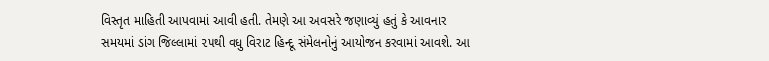વિસ્તૃત માહિતી આપવામાં આવી હતી. તેમણે આ અવસરે જણાવ્યું હતું કે આવનાર સમયમાં ડાંગ જિલ્લામાં ૨૫થી વધુ વિરાટ હિન્દૂ સંમેલનોનું આયોજન કરવામાં આવશે. આ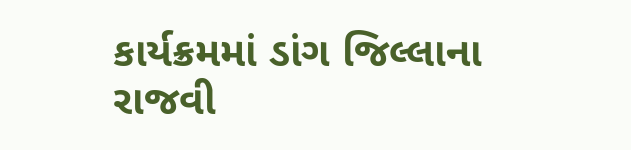કાર્યક્રમમાં ડાંગ જિલ્લાના રાજવી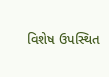વિશેષ ઉપસ્થિત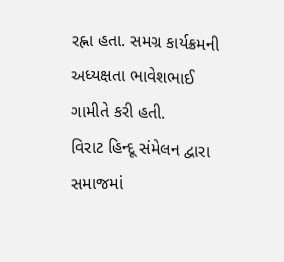રહ્ના હતા. સમગ્ર કાર્યક્રમની અધ્યક્ષતા ભાવેશભાઈ ગામીતે કરી હતી.
વિરાટ હિન્દૂ સંમેલન દ્વારા સમાજમાં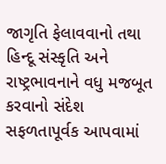જાગૃતિ ફેલાવવાનો તથા હિન્દૂ સંસ્કૃતિ અને રાષ્ટ્રભાવનાને વધુ મજબૂત કરવાનો સંદેશ સફળતાપૂર્વક આપવામાં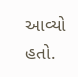આવ્યો હતો.